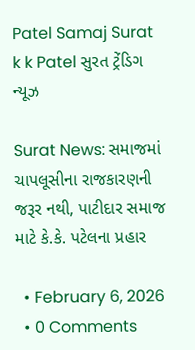Patel Samaj Surat k k Patel સુરત ટ્રેંડિગ ન્યૂઝ

Surat News: સમાજમાં ચાપલૂસીના રાજકારણની જરૂર નથી, પાટીદાર સમાજ માટે કે.કે. પટેલના પ્રહાર

  • February 6, 2026
  • 0 Comments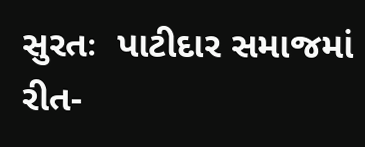સુરતઃ  પાટીદાર સમાજમાં રીત-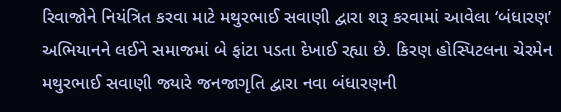રિવાજોને નિયંત્રિત કરવા માટે મથુરભાઈ સવાણી દ્વારા શરૂ કરવામાં આવેલા ‘બંધારણ’ અભિયાનને લઈને સમાજમાં બે ફાંટા પડતા દેખાઈ રહ્યા છે. કિરણ હોસ્પિટલના ચેરમેન મથુરભાઈ સવાણી જ્યારે જનજાગૃતિ દ્વારા નવા બંધારણની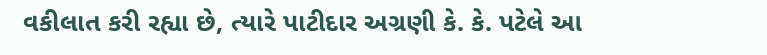વકીલાત કરી રહ્યા છે, ત્યારે પાટીદાર અગ્રણી કે. કે. પટેલે આ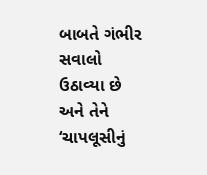બાબતે ગંભીર સવાલો ઉઠાવ્યા છે અને તેને ‘ચાપલૂસીનું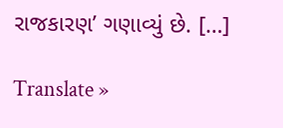રાજકારણ’ ગણાવ્યું છે. […]

Translate »